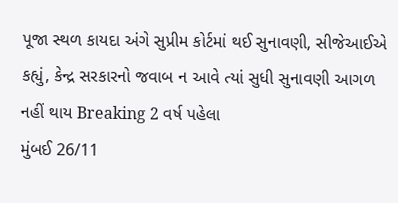પૂજા સ્થળ કાયદા અંગે સુપ્રીમ કોર્ટમાં થઈ સુનાવણી, સીજેઆઈએ કહ્યું, કેન્દ્ર સરકારનો જવાબ ન આવે ત્યાં સુધી સુનાવણી આગળ નહીં થાય Breaking 2 વર્ષ પહેલા
મુંબઈ 26/11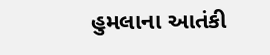હુમલાના આતંકી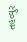તહવ્વુર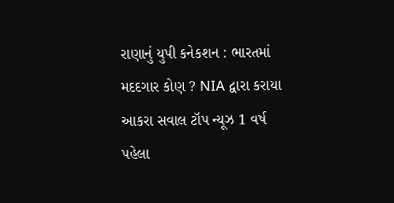રાણાનું યુપી કનેકશન : ભારતમાં મદદગાર કોણ ? NIA દ્વારા કરાયા આકરા સવાલ ટૉપ ન્યૂઝ 1 વર્ષ પહેલા